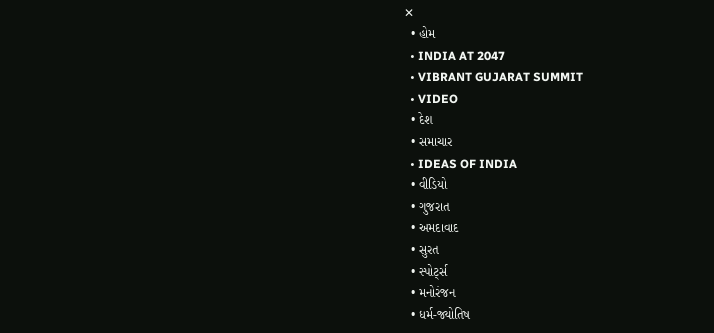✕
  • હોમ
  • INDIA AT 2047
  • VIBRANT GUJARAT SUMMIT
  • VIDEO
  • દેશ
  • સમાચાર
  • IDEAS OF INDIA
  • વીડિયો
  • ગુજરાત
  • અમદાવાદ
  • સુરત
  • સ્પોર્ટ્સ
  • મનોરંજન
  • ધર્મ-જ્યોતિષ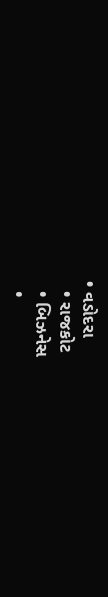• વડોદરા
  • રાજકોટ
  • બિઝનેસ
  •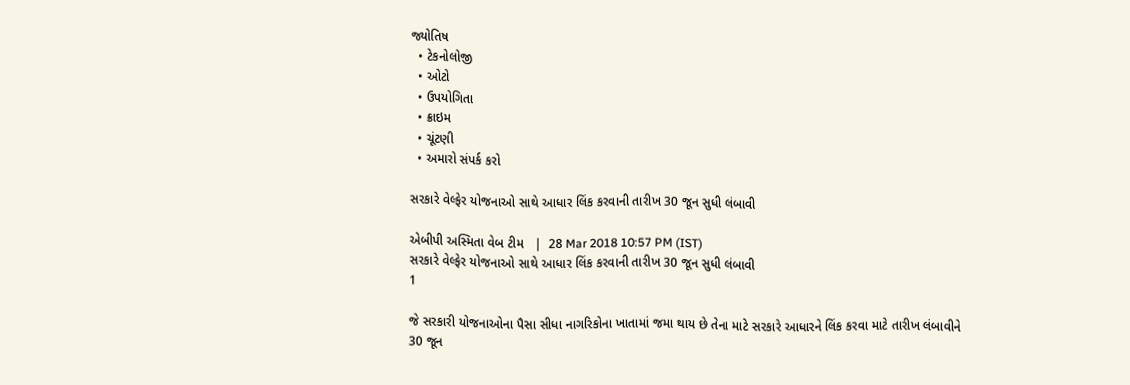જ્યોતિષ
  • ટેકનોલોજી
  • ઓટો
  • ઉપયોગિતા
  • ક્રાઇમ
  • ચૂંટણી
  • અમારો સંપર્ક કરો

સરકારે વેલ્ફેર યોજનાઓ સાથે આધાર લિંક કરવાની તારીખ 30 જૂન સુધી લંબાવી

એબીપી અસ્મિતા વેબ ટીમ   |  28 Mar 2018 10:57 PM (IST)
સરકારે વેલ્ફેર યોજનાઓ સાથે આધાર લિંક કરવાની તારીખ 30 જૂન સુધી લંબાવી
1

જે સરકારી યોજનાઓના પૈસા સીધા નાગરિકોના ખાતામાં જમા થાય છે તેના માટે સરકારે આધારને લિંક કરવા માટે તારીખ લંબાવીને 30 જૂન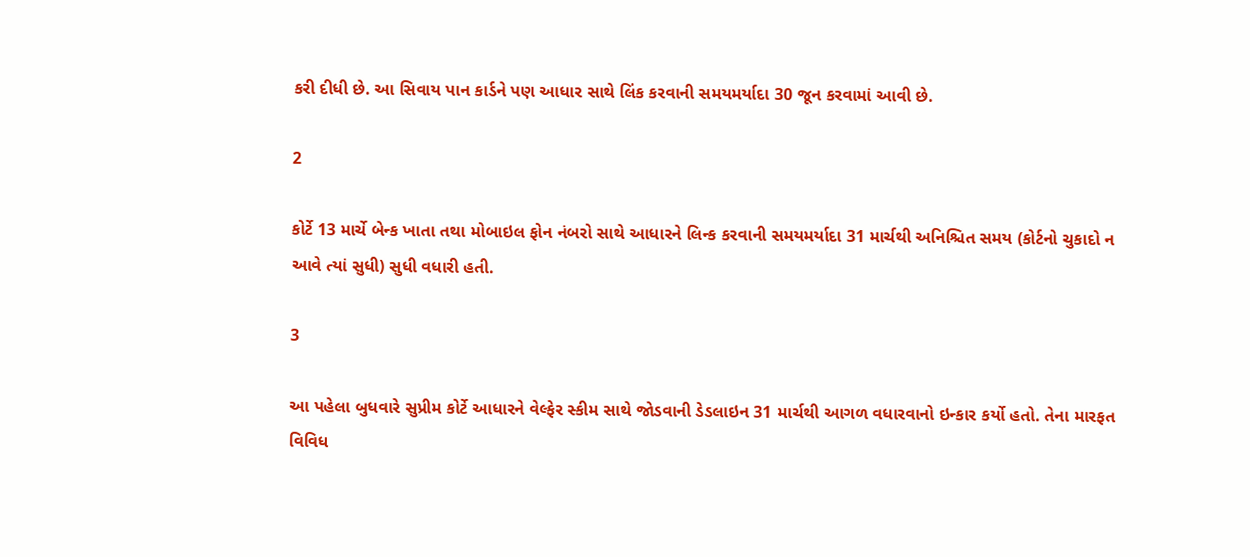કરી દીધી છે. આ સિવાય પાન કાર્ડને પણ આધાર સાથે લિંક કરવાની સમયમર્યાદા 30 જૂન કરવામાં આવી છે.

2

કોર્ટે 13 માર્ચે બેન્ક ખાતા તથા મોબાઇલ ફોન નંબરો સાથે આધારને લિન્ક કરવાની સમયમર્યાદા 31 માર્ચથી અનિશ્ચિત સમય (કોર્ટનો ચુકાદો ન આવે ત્યાં સુધી) સુધી વધારી હતી.

3

આ પહેલા બુધવારે સુપ્રીમ કોર્ટે આધારને વેલ્ફેર સ્કીમ સાથે જોડવાની ડેડલાઇન 31 માર્ચથી આગળ વધારવાનો ઇન્કાર કર્યો હતો. તેના મારફત વિવિધ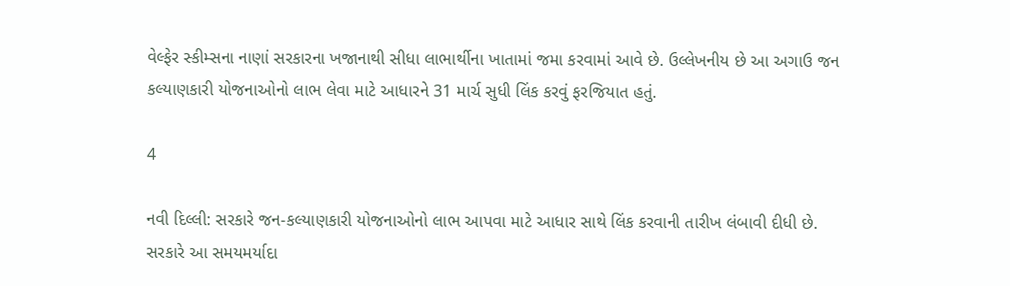વેલ્ફેર સ્કીમ્સના નાણાં સરકારના ખજાનાથી સીધા લાભાર્થીના ખાતામાં જમા કરવામાં આવે છે. ઉલ્લેખનીય છે આ અગાઉ જન કલ્યાણકારી યોજનાઓનો લાભ લેવા માટે આધારને 31 માર્ચ સુધી લિંક કરવું ફરજિયાત હતું.

4

નવી દિલ્લી: સરકારે જન-કલ્યાણકારી યોજનાઓનો લાભ આપવા માટે આધાર સાથે લિંક કરવાની તારીખ લંબાવી દીધી છે. સરકારે આ સમયમર્યાદા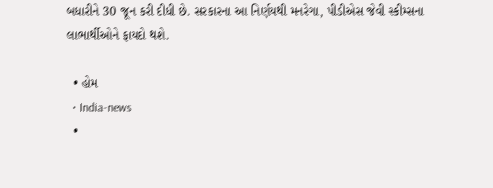બધારીને 30 જૂન કરી દીધી છે. સરકારના આ નિર્ણયથી મનરેગા, પીડીએસ જેવી સ્કીમ્સના લાભાર્થીઓને ફાયદો થશે.

  • હોમ
  • India-news
  •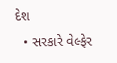દેશ
  • સરકારે વેલ્ફેર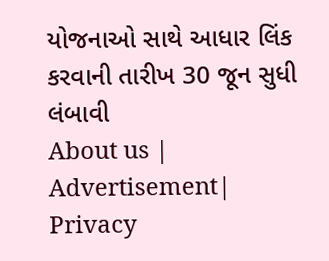યોજનાઓ સાથે આધાર લિંક કરવાની તારીખ 30 જૂન સુધી લંબાવી
About us | Advertisement| Privacy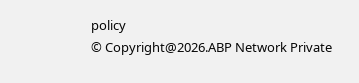policy
© Copyright@2026.ABP Network Private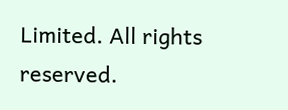Limited. All rights reserved.